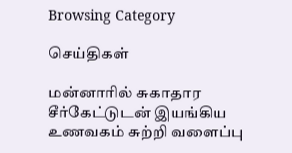Browsing Category

செய்திகள்

மன்னாரில் சுகாதார சீர்கேட்டுடன் இயங்கிய உணவகம் சுற்றி வளைப்பு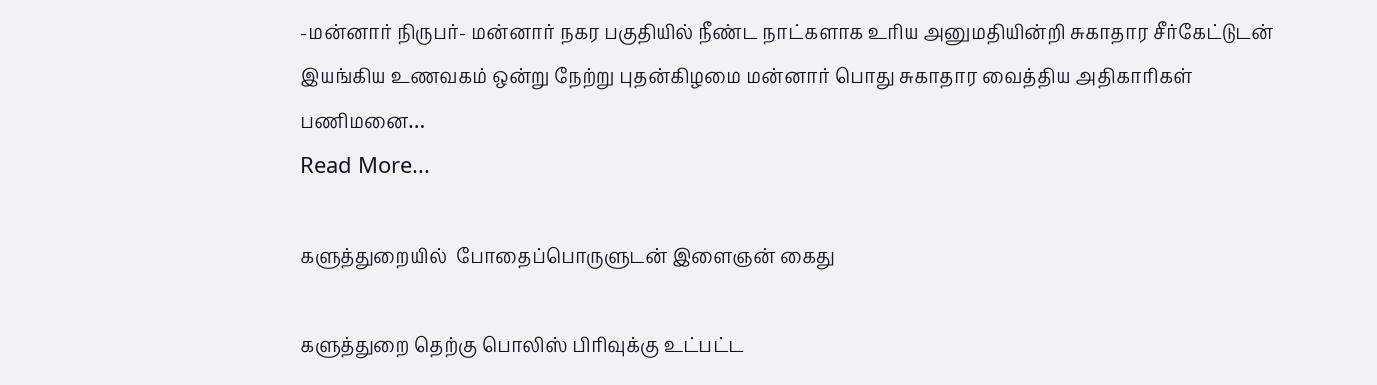-மன்னார் நிருபர்- மன்னார் நகர பகுதியில் நீண்ட நாட்களாக உரிய அனுமதியின்றி சுகாதார சீர்கேட்டுடன் இயங்கிய உணவகம் ஒன்று நேற்று புதன்கிழமை மன்னார் பொது சுகாதார வைத்திய அதிகாரிகள் பணிமனை…
Read More...

களுத்துறையில்  போதைப்பொருளுடன் இளைஞன் கைது

களுத்துறை தெற்கு பொலிஸ் பிரிவுக்கு உட்பட்ட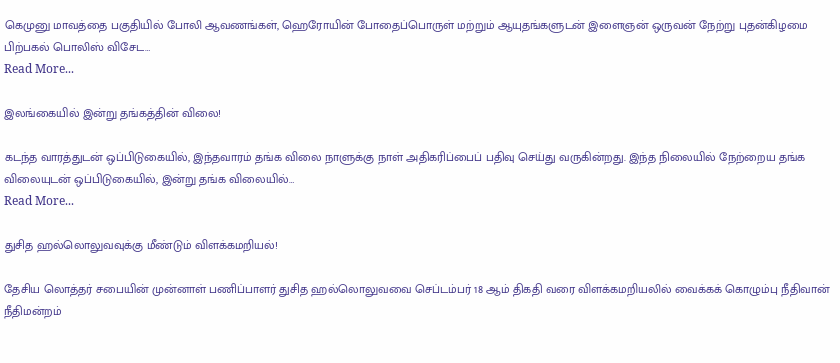கெமுனு மாவத்தை பகுதியில் போலி ஆவணங்கள், ஹெரோயின் போதைப்பொருள் மற்றும் ஆயுதங்களுடன் இளைஞன் ஒருவன் நேற்று புதன்கிழமை பிற்பகல் பொலிஸ் விசேட…
Read More...

இலங்கையில் இன்று தங்கத்தின் விலை!

கடந்த வாரத்துடன் ஒப்பிடுகையில், இந்தவாரம் தங்க விலை நாளுக்கு நாள் அதிகரிப்பைப் பதிவு செய்து வருகின்றது. இந்த நிலையில் நேற்றைய தங்க விலையுடன் ஒப்பிடுகையில், இன்று தங்க விலையில்…
Read More...

துசித ஹல்லொலுவவுக்கு மீண்டும் விளக்கமறியல்!

தேசிய லொத்தர் சபையின் முன்னாள் பணிப்பாளர் துசித ஹல்லொலுவவை செப்டம்பர் 18 ஆம் திகதி வரை விளக்கமறியலில் வைக்கக் கொழும்பு நீதிவான் நீதிமன்றம்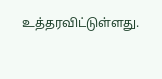உத்தரவிட்டுள்ளது.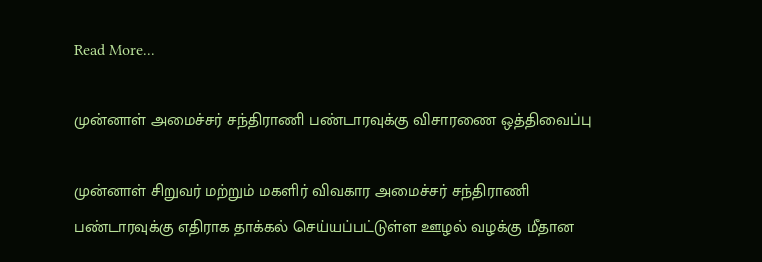Read More...

முன்னாள் அமைச்சர் சந்திராணி பண்டாரவுக்கு விசாரணை ஒத்திவைப்பு

முன்னாள் சிறுவர் மற்றும் மகளிர் விவகார அமைச்சர் சந்திராணி பண்டாரவுக்கு எதிராக தாக்கல் செய்யப்பட்டுள்ள ஊழல் வழக்கு மீதான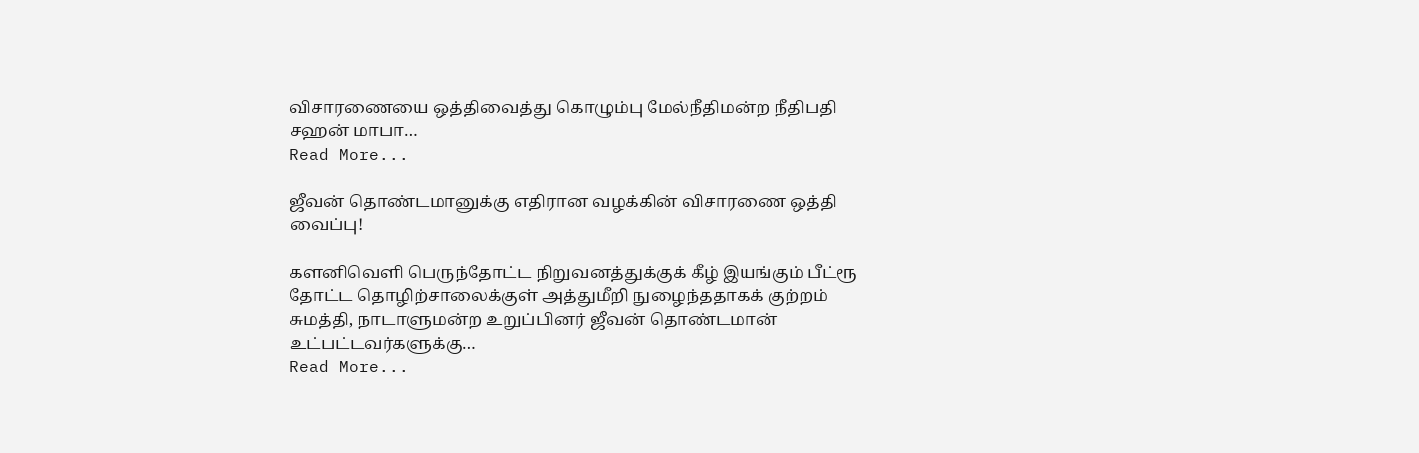விசாரணையை ஒத்திவைத்து கொழும்பு மேல்நீதிமன்ற நீதிபதி சஹன் மாபா…
Read More...

ஜீவன் தொண்டமானுக்கு எதிரான வழக்கின் விசாரணை ஒத்தி வைப்பு!

களனிவெளி பெருந்தோட்ட நிறுவனத்துக்குக் கீழ் இயங்கும் பீட்ரூ தோட்ட தொழிற்சாலைக்குள் அத்துமீறி நுழைந்ததாகக் குற்றம் சுமத்தி, நாடாளுமன்ற உறுப்பினர் ஜீவன் தொண்டமான் உட்பட்டவர்களுக்கு…
Read More...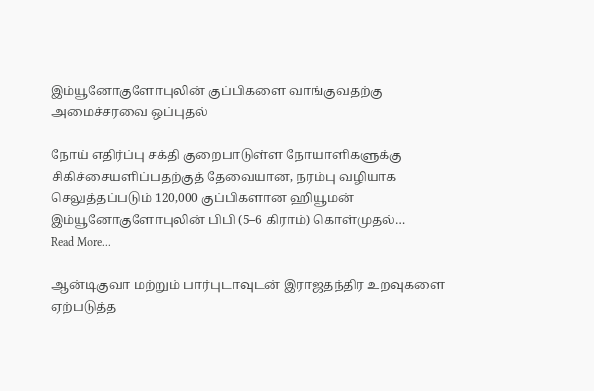இம்யூனோகுளோபுலின் குப்பிகளை வாங்குவதற்கு அமைச்சரவை ஒப்புதல்

நோய் எதிர்ப்பு சக்தி குறைபாடுள்ள நோயாளிகளுக்கு சிகிச்சையளிப்பதற்குத் தேவையான, நரம்பு வழியாக செலுத்தப்படும் 120,000 குப்பிகளான ஹியூமன் இம்யூனோகுளோபுலின் பிபி (5–6 கிராம்) கொள்முதல்…
Read More...

ஆன்டிகுவா மற்றும் பார்புடாவுடன் இராஜதந்திர உறவுகளை ஏற்படுத்த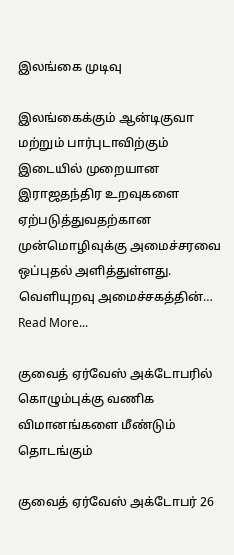இலங்கை முடிவு

இலங்கைக்கும் ஆன்டிகுவா மற்றும் பார்புடாவிற்கும் இடையில் முறையான இராஜதந்திர உறவுகளை ஏற்படுத்துவதற்கான முன்மொழிவுக்கு அமைச்சரவை ஒப்புதல் அளித்துள்ளது. வெளியுறவு அமைச்சகத்தின்…
Read More...

குவைத் ஏர்வேஸ் அக்டோபரில் கொழும்புக்கு வணிக விமானங்களை மீண்டும் தொடங்கும்

குவைத் ஏர்வேஸ் அக்டோபர் 26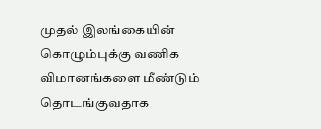முதல் இலங்கையின் கொழும்புக்கு வணிக விமானங்களை மீண்டும் தொடங்குவதாக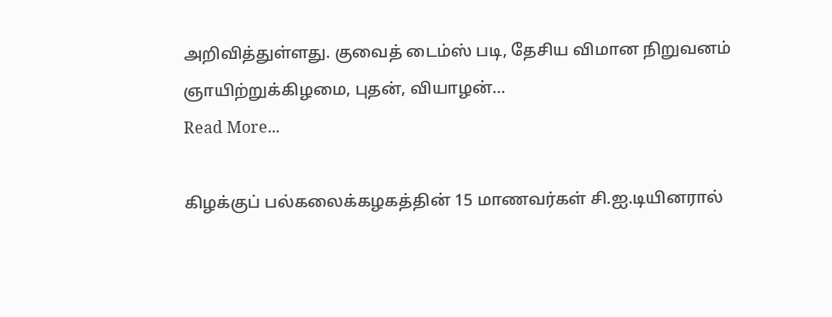அறிவித்துள்ளது. குவைத் டைம்ஸ் படி, தேசிய விமான நிறுவனம் ஞாயிற்றுக்கிழமை, புதன், வியாழன்…
Read More...

கிழக்குப் பல்கலைக்கழகத்தின் 15 மாணவர்கள் சி.ஐ.டியினரால்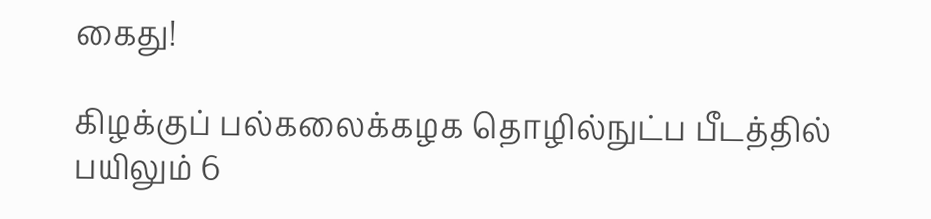கைது!

கிழக்குப் பல்கலைக்கழக தொழில்நுட்ப பீடத்தில் பயிலும் 6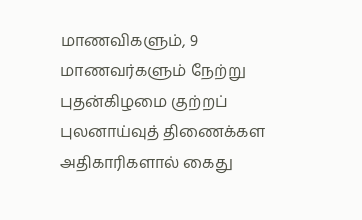மாணவிகளும், 9 மாணவர்களும் நேற்று புதன்கிழமை குற்றப் புலனாய்வுத் திணைக்கள அதிகாரிகளால் கைது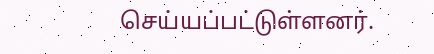செய்யப்பட்டுள்ளனர்.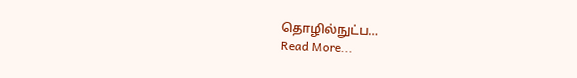தொழில்நுட்ப…
Read More...